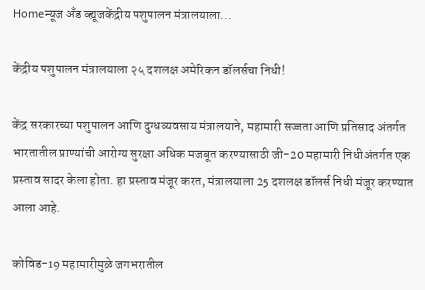Homeन्यूज अँड व्ह्यूजकेंद्रीय पशुपालन मंत्रालयाला...

केंद्रीय पशुपालन मंत्रालयाला २५ दशलक्ष अमेरिकन डॉलर्सचा निधी!

केंद्र सरकारच्या पशुपालन आणि दुग्धव्यवसाय मंत्रालयाने, महामारी सज्जता आणि प्रतिसाद अंतर्गत भारतातील प्राण्यांची आरोग्य सुरक्षा अधिक मजबूत करण्यासाठी जी-20 महामारी निधीअंतर्गत एक प्रस्ताव सादर केला होता. हा प्रस्ताव मंजूर करत, मंत्रालयाला 25 दशलक्ष डॉलर्स निधी मंजूर करण्यात आला आहे.

कोविड-19 महामारीमुळे जगभरातील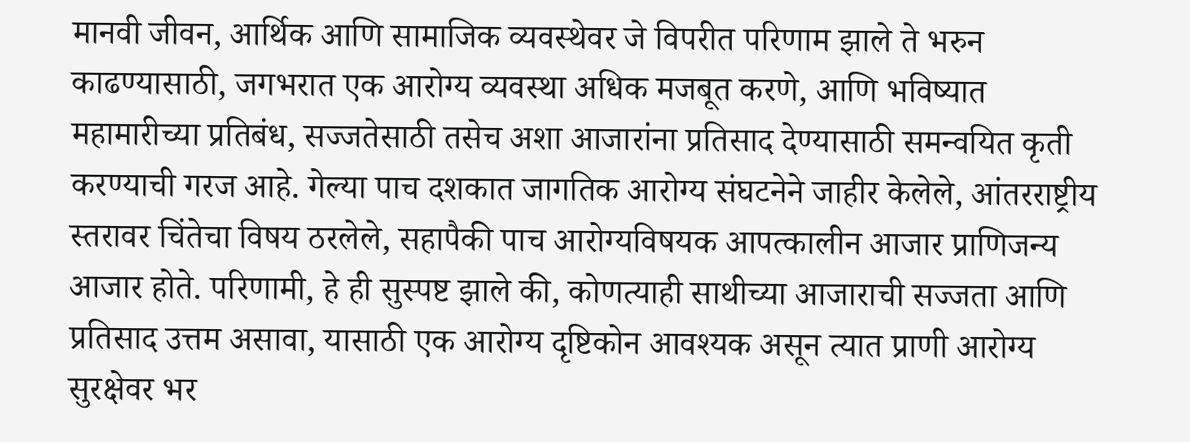मानवी जीवन, आर्थिक आणि सामाजिक व्यवस्थेवर जे विपरीत परिणाम झाले ते भरुन काढण्यासाठी, जगभरात एक आरोग्य व्यवस्था अधिक मजबूत करणे, आणि भविष्यात महामारीच्या प्रतिबंध, सज्जतेसाठी तसेच अशा आजारांना प्रतिसाद देण्यासाठी समन्वयित कृती करण्याची गरज आहे. गेल्या पाच दशकात जागतिक आरोग्य संघटनेने जाहीर केलेले, आंतरराष्ट्रीय स्तरावर चिंतेचा विषय ठरलेले, सहापैकी पाच आरोग्यविषयक आपत्कालीन आजार प्राणिजन्य आजार होते. परिणामी, हे ही सुस्पष्ट झाले की, कोणत्याही साथीच्या आजाराची सज्जता आणि प्रतिसाद उत्तम असावा, यासाठी एक आरोग्य दृष्टिकोन आवश्यक असून त्यात प्राणी आरोग्य सुरक्षेवर भर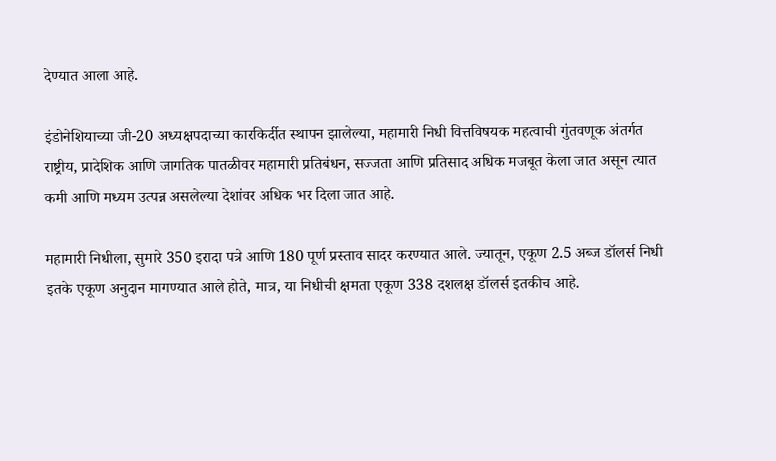देण्यात आला आहे.

इंडोनेशियाच्या जी-20 अध्यक्षपदाच्या कारकिर्दीत स्थापन झालेल्या, महामारी निधी वित्तविषयक महत्वाची गुंतवणूक अंतर्गत राष्ट्रीय, प्रादेशिक आणि जागतिक पातळीवर महामारी प्रतिबंधन, सज्जता आणि प्रतिसाद अधिक मजबूत केला जात असून त्यात कमी आणि मध्यम उत्पन्न असलेल्या देशांवर अधिक भर दिला जात आहे.

महामारी निधीला, सुमारे 350 इरादा पत्रे आणि 180 पूर्ण प्रस्ताव सादर करण्यात आले. ज्यातून, एकूण 2.5 अब्ज डॉलर्स निधी इतके एकूण अनुदान मागण्यात आले होते, मात्र, या निधीची क्षमता एकूण 338 दशलक्ष डॉलर्स इतकीच आहे.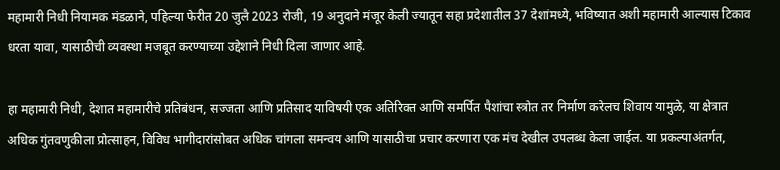महामारी निधी नियामक मंडळाने, पहिल्या फेरीत 20 जुलै 2023 रोजी, 19 अनुदाने मंजूर केली ज्यातून सहा प्रदेशातील 37 देशांमध्ये, भविष्यात अशी महामारी आल्यास टिकाव धरता यावा, यासाठीची व्यवस्था मजबूत करण्याच्या उद्देशाने निधी दिला जाणार आहे.

हा महामारी निधी, देशात महामारीचे प्रतिबंधन, सज्जता आणि प्रतिसाद याविषयी एक अतिरिक्त आणि समर्पित पैशांचा स्त्रोत तर निर्माण करेलच शिवाय यामुळे, या क्षेत्रात अधिक गुंतवणुकीला प्रोत्साहन, विविध भागीदारांसोबत अधिक चांगला समन्वय आणि यासाठीचा प्रचार करणारा एक मंच देखील उपलब्ध केला जाईल. या प्रकल्पाअंतर्गत,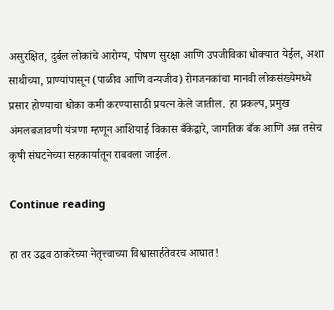असुरक्षित, दुर्बल लोकांचे आरोग्य, पोषण सुरक्षा आणि उपजीविका धोक्यात येईल, अशा साथीच्या, प्राण्यांपासून (पाळीव आणि वन्यजीव) रोगजनकांचा मानवी लोकसंख्येमध्ये प्रसार होण्याचा धोका कमी करण्यासाठी प्रयत्न केले जातील. हा प्रकल्प, प्रमुख अंमलबजावणी यंत्रणा म्हणून आशियाई विकास बँकेद्वारे, जागतिक बँक आणि अन्न तसेच कृषी संघटनेच्या सहकार्यातून राबवला जाईल.

Continue reading

हा तर उद्धव ठाकरेंच्या नेतृत्त्वाच्या विश्वासार्हतेवरच आघात!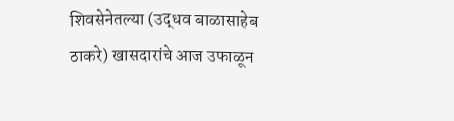शिवसेनेतल्या (उद्धव बाळासाहेब ठाकरे) खासदारांचे आज उफाळून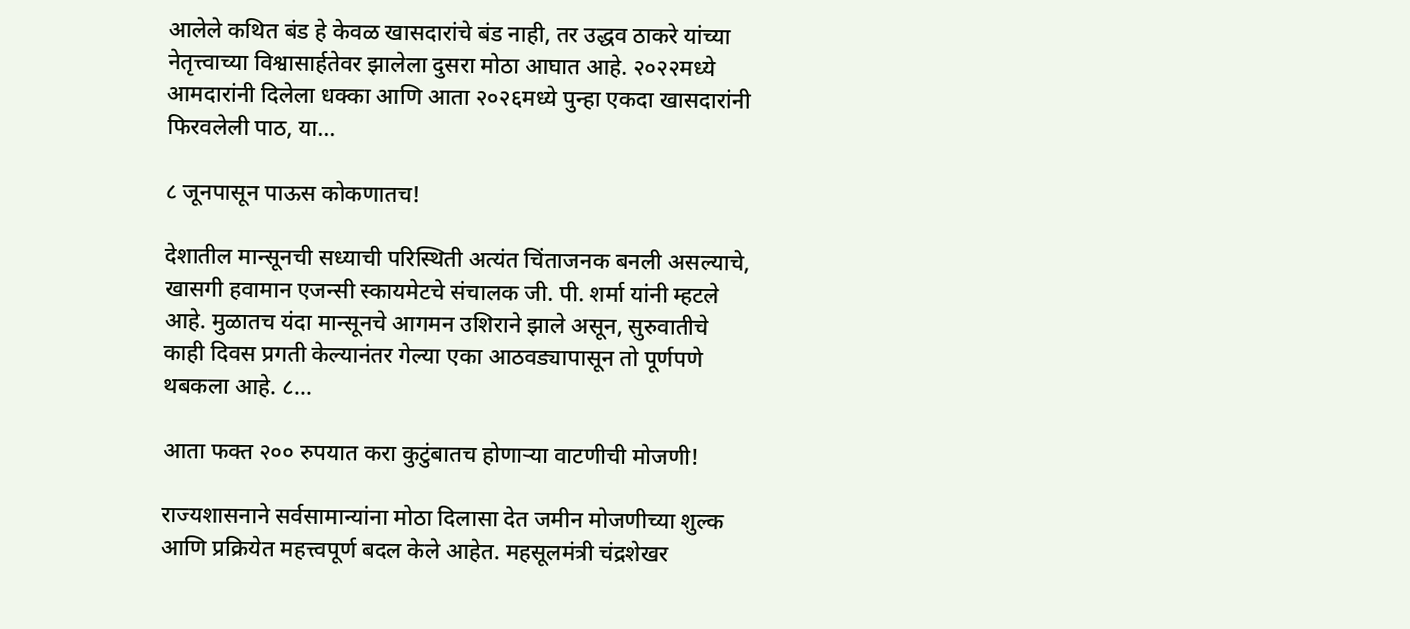आलेले कथित बंड हे केवळ खासदारांचे बंड नाही, तर उद्धव ठाकरे यांच्या नेतृत्त्वाच्या विश्वासार्हतेवर झालेला दुसरा मोठा आघात आहे. २०२२मध्ये आमदारांनी दिलेला धक्का आणि आता २०२६मध्ये पुन्हा एकदा खासदारांनी फिरवलेली पाठ, या...

८ जूनपासून पाऊस कोकणातच!

देशातील मान्सूनची सध्याची परिस्थिती अत्यंत चिंताजनक बनली असल्याचे, खासगी हवामान एजन्सी स्कायमेटचे संचालक जी. पी. शर्मा यांनी म्हटले आहे. मुळातच यंदा मान्सूनचे आगमन उशिराने झाले असून, सुरुवातीचे काही दिवस प्रगती केल्यानंतर गेल्या एका आठवड्यापासून तो पूर्णपणे थबकला आहे. ८...

आता फक्त २०० रुपयात करा कुटुंबातच होणाऱ्या वाटणीची मोजणी!

राज्यशासनाने सर्वसामान्यांना मोठा दिलासा देत जमीन मोजणीच्या शुल्क आणि प्रक्रियेत महत्त्वपूर्ण बदल केले आहेत. महसूलमंत्री चंद्रशेखर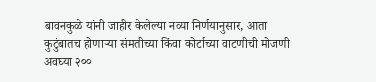बावनकुळे यांनी जाहीर केलेल्या नव्या निर्णयानुसार, आता कुटुंबातच होणाऱ्या संमतीच्या किंवा कोर्टाच्या वाटणीची मोजणी अवघ्या २००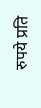रुपये प्रति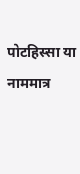पोटहिस्सा या नाममात्र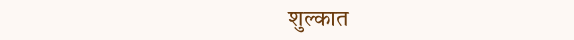शुल्कात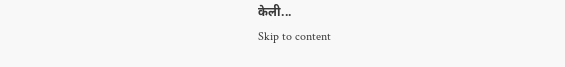केली...
Skip to content